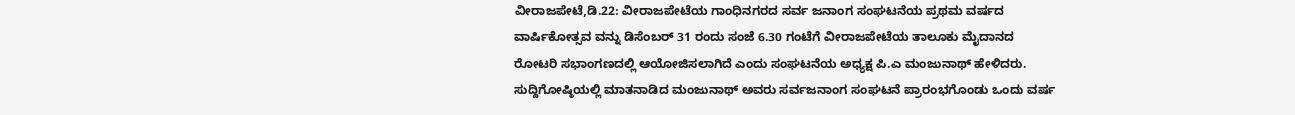ವೀರಾಜಪೇಟೆ,ಡಿ.22: ವೀರಾಜಪೇಟೆಯ ಗಾಂಧಿನಗರದ ಸರ್ವ ಜನಾಂಗ ಸಂಘಟನೆಯ ಪ್ರಥಮ ವರ್ಷದ ವಾರ್ಷಿಕೋತ್ಸವ ವನ್ನು ಡಿಸೆಂಬರ್ 31 ರಂದು ಸಂಜೆ 6.30 ಗಂಟೆಗೆ ವೀರಾಜಪೇಟೆಯ ತಾಲೂಕು ಮೈದಾನದ ರೋಟರಿ ಸಭಾಂಗಣದಲ್ಲಿ ಆಯೋಜಿಸಲಾಗಿದೆ ಎಂದು ಸಂಘಟನೆಯ ಅಧ್ಯಕ್ಷ ಪಿ.ಎ ಮಂಜುನಾಥ್ ಹೇಳಿದರು.
ಸುದ್ದಿಗೋಷ್ಠಿಯಲ್ಲಿ ಮಾತನಾಡಿದ ಮಂಜುನಾಥ್ ಅವರು ಸರ್ವಜನಾಂಗ ಸಂಘಟನೆ ಪ್ರಾರಂಭಗೊಂಡು ಒಂದು ವರ್ಷ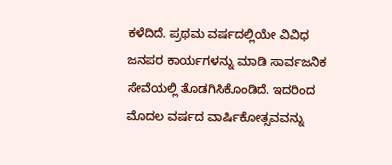ಕಳೆದಿದೆ. ಪ್ರಥಮ ವರ್ಷದಲ್ಲಿಯೇ ವಿವಿಧ ಜನಪರ ಕಾರ್ಯಗಳನ್ನು ಮಾಡಿ ಸಾರ್ವಜನಿಕ ಸೇವೆಯಲ್ಲಿ ತೊಡಗಿಸಿಕೊಂಡಿದೆ. ಇದರಿಂದ ಮೊದಲ ವರ್ಷದ ವಾರ್ಷಿಕೋತ್ಸವವನ್ನು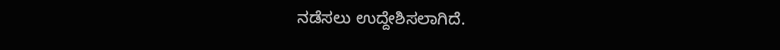ನಡೆಸಲು ಉದ್ದೇಶಿಸಲಾಗಿದೆ.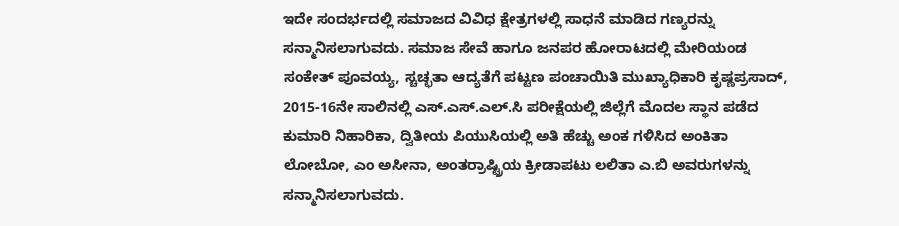ಇದೇ ಸಂದರ್ಭದಲ್ಲಿ ಸಮಾಜದ ವಿವಿಧ ಕ್ಷೇತ್ರಗಳಲ್ಲಿ ಸಾಧನೆ ಮಾಡಿದ ಗಣ್ಯರನ್ನು ಸನ್ಮಾನಿಸಲಾಗುವದು. ಸಮಾಜ ಸೇವೆ ಹಾಗೂ ಜನಪರ ಹೋರಾಟದಲ್ಲಿ ಮೇರಿಯಂಡ ಸಂಕೇತ್ ಪೂವಯ್ಯ, ಸ್ಚಚ್ಛತಾ ಆದ್ಯತೆಗೆ ಪಟ್ಟಣ ಪಂಚಾಯಿತಿ ಮುಖ್ಯಾಧಿಕಾರಿ ಕೃಷ್ಣಪ್ರಸಾದ್, 2015-16ನೇ ಸಾಲಿನಲ್ಲಿ ಎಸ್.ಎಸ್.ಎಲ್.ಸಿ ಪರೀಕ್ಷೆಯಲ್ಲಿ ಜಿಲ್ಲೆಗೆ ಮೊದಲ ಸ್ಥಾನ ಪಡೆದ ಕುಮಾರಿ ನಿಹಾರಿಕಾ, ದ್ವಿತೀಯ ಪಿಯುಸಿಯಲ್ಲಿ ಅತಿ ಹೆಚ್ಚು ಅಂಕ ಗಳಿಸಿದ ಅಂಕಿತಾ ಲೋಬೋ, ಎಂ ಅಸೀನಾ, ಅಂತರ್ರಾಷ್ಟ್ರಿಯ ಕ್ರೀಡಾಪಟು ಲಲಿತಾ ಎ.ಬಿ ಅವರುಗಳನ್ನು ಸನ್ಮಾನಿಸಲಾಗುವದು.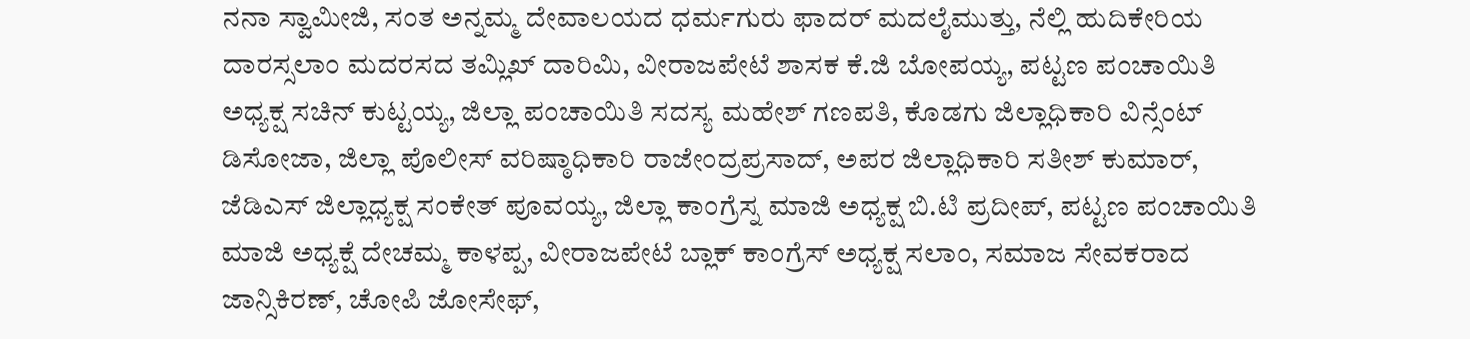ನನಾ ಸ್ವಾಮೀಜಿ, ಸಂತ ಅನ್ನಮ್ಮ ದೇವಾಲಯದ ಧರ್ಮಗುರು ಫಾದರ್ ಮದಲೈಮುತ್ತು, ನೆಲ್ಲಿ ಹುದಿಕೇರಿಯ ದಾರಸ್ಸಲಾಂ ಮದರಸದ ತಮ್ಲಿಖ್ ದಾರಿಮಿ, ವೀರಾಜಪೇಟೆ ಶಾಸಕ ಕೆ.ಜಿ ಬೋಪಯ್ಯ, ಪಟ್ಟಣ ಪಂಚಾಯಿತಿ ಅಧ್ಯಕ್ಷ ಸಚಿನ್ ಕುಟ್ಟಯ್ಯ, ಜಿಲ್ಲಾ ಪಂಚಾಯಿತಿ ಸದಸ್ಯ ಮಹೇಶ್ ಗಣಪತಿ, ಕೊಡಗು ಜಿಲ್ಲಾಧಿಕಾರಿ ವಿನ್ಸೆಂಟ್ ಡಿಸೋಜಾ, ಜಿಲ್ಲಾ ಪೊಲೀಸ್ ವರಿಷ್ಠಾಧಿಕಾರಿ ರಾಜೇಂದ್ರಪ್ರಸಾದ್, ಅಪರ ಜಿಲ್ಲಾಧಿಕಾರಿ ಸತೀಶ್ ಕುಮಾರ್, ಜೆಡಿಎಸ್ ಜಿಲ್ಲಾಧ್ಯಕ್ಷ ಸಂಕೇತ್ ಪೂವಯ್ಯ, ಜಿಲ್ಲಾ ಕಾಂಗ್ರೆಸ್ನ ಮಾಜಿ ಅಧ್ಯಕ್ಷ ಬಿ.ಟಿ ಪ್ರದೀಪ್, ಪಟ್ಟಣ ಪಂಚಾಯಿತಿ ಮಾಜಿ ಅಧ್ಯಕ್ಷೆ ದೇಚಮ್ಮ ಕಾಳಪ್ಪ, ವೀರಾಜಪೇಟೆ ಬ್ಲಾಕ್ ಕಾಂಗ್ರೆಸ್ ಅಧ್ಯಕ್ಷ ಸಲಾಂ, ಸಮಾಜ ಸೇವಕರಾದ ಜಾನ್ಸಿಕಿರಣ್, ಚೋಪಿ ಜೋಸೇಫ್,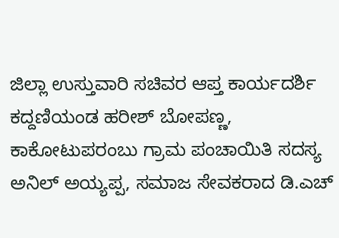ಜಿಲ್ಲಾ ಉಸ್ತುವಾರಿ ಸಚಿವರ ಆಪ್ತ ಕಾರ್ಯದರ್ಶಿ ಕದ್ದಣಿಯಂಡ ಹರೀಶ್ ಬೋಪಣ್ಣ, ಕಾಕೋಟುಪರಂಬು ಗ್ರಾಮ ಪಂಚಾಯಿತಿ ಸದಸ್ಯ ಅನಿಲ್ ಅಯ್ಯಪ್ಪ, ಸಮಾಜ ಸೇವಕರಾದ ಡಿ.ಎಚ್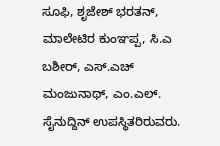ಸೂಫಿ, ಶೃಜೇಶ್ ಭರತನ್, ಮಾಲೇಟಿರ ಕುಂಞಪ್ಪ, ಸಿ.ಎ ಬಶೀರ್, ಎಸ್.ಎಚ್ ಮಂಜುನಾಥ್, ಎಂ.ಎಲ್. ಸೈನುದ್ದಿನ್ ಉಪಸ್ಥಿತರಿರುವರು.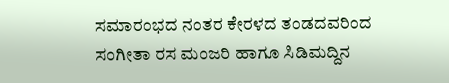ಸಮಾರಂಭದ ನಂತರ ಕೇರಳದ ತಂಡದವರಿಂದ ಸಂಗೀತಾ ರಸ ಮಂಜರಿ ಹಾಗೂ ಸಿಡಿಮದ್ದಿನ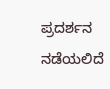ಪ್ರದರ್ಶನ ನಡೆಯಲಿದೆ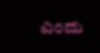ಎಂದು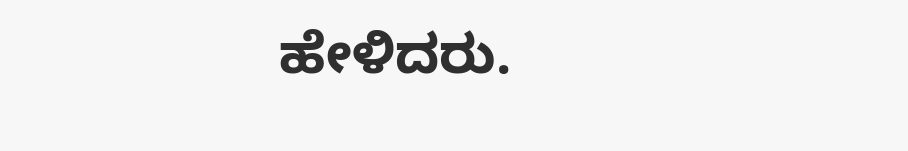ಹೇಳಿದರು.